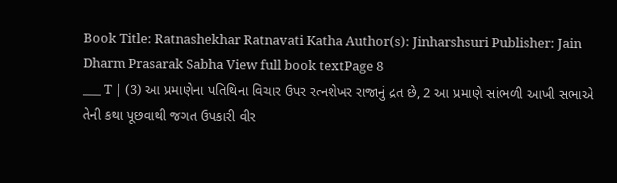Book Title: Ratnashekhar Ratnavati Katha Author(s): Jinharshsuri Publisher: Jain Dharm Prasarak Sabha View full book textPage 8
___ T | (3) આ પ્રમાણેના પતિથિના વિચાર ઉપર રત્નશેખર રાજાનું દ્રત છે, 2 આ પ્રમાણે સાંભળી આખી સભાએ તેની કથા પૂછવાથી જગત ઉપકારી વીર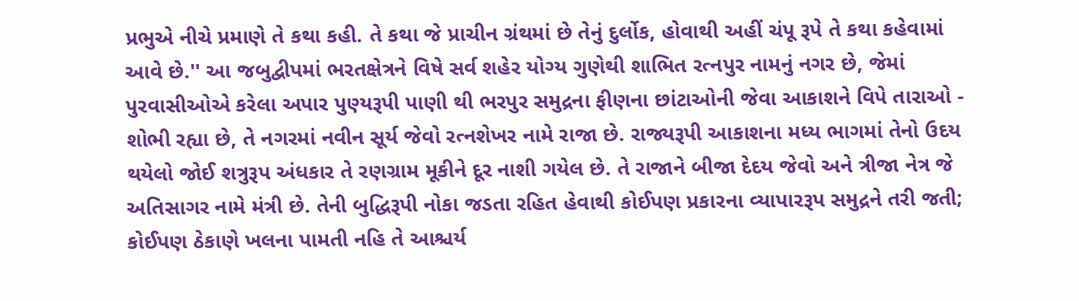પ્રભુએ નીચે પ્રમાણે તે કથા કહી. તે કથા જે પ્રાચીન ગ્રંથમાં છે તેનું દુર્લોક, હોવાથી અહીં ચંપૂ રૂપે તે કથા કહેવામાં આવે છે.'' આ જબુદ્વીપમાં ભરતક્ષેત્રને વિષે સર્વ શહેર યોગ્ય ગુણેથી શાભિત રત્નપુર નામનું નગર છે, જેમાં પુરવાસીઓએ કરેલા અપાર પુણ્યરૂપી પાણી થી ભરપુર સમુદ્રના ફીણના છાંટાઓની જેવા આકાશને વિપે તારાઓ - શોભી રહ્યા છે, તે નગરમાં નવીન સૂર્ય જેવો રત્નશેખર નામે રાજા છે. રાજ્યરૂપી આકાશના મધ્ય ભાગમાં તેનો ઉદય થયેલો જોઈ શત્રુરૂપ અંધકાર તે રણગ્રામ મૂકીને દૂર નાશી ગયેલ છે. તે રાજાને બીજા દેદય જેવો અને ત્રીજા નેત્ર જે અતિસાગર નામે મંત્રી છે. તેની બુદ્ધિરૂપી નોકા જડતા રહિત હેવાથી કોઈપણ પ્રકારના વ્યાપારરૂપ સમુદ્રને તરી જતી; કોઈપણ ઠેકાણે ખલના પામતી નહિ તે આશ્ચર્ય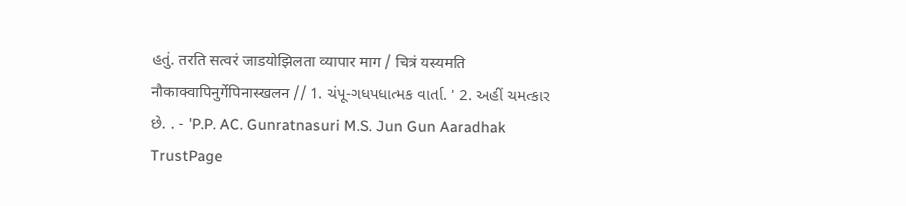હતું. तरति सत्वरं जाडयोझिलता व्यापार माग / चित्रं यस्यमति नौकाक्वापिनुर्गेपिनास्खलन // 1. ચંપૂ-ગધપધાત્મક વાર્તા. ' 2. અહીં ચમત્કાર છે. . - 'P.P. AC. Gunratnasuri M.S. Jun Gun Aaradhak TrustPage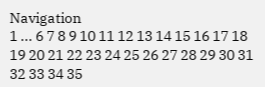Navigation
1 ... 6 7 8 9 10 11 12 13 14 15 16 17 18 19 20 21 22 23 24 25 26 27 28 29 30 31 32 33 34 35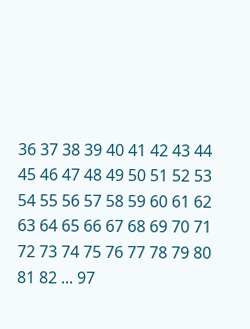36 37 38 39 40 41 42 43 44 45 46 47 48 49 50 51 52 53 54 55 56 57 58 59 60 61 62 63 64 65 66 67 68 69 70 71 72 73 74 75 76 77 78 79 80 81 82 ... 97